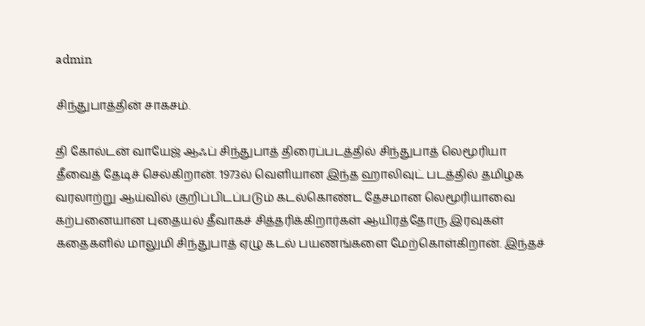admin

சிந்துபாத்தின் சாகசம்.

தி கோல்டன் வாயேஜ் ஆஃப் சிந்துபாத் திரைப்படத்தில் சிந்துபாத் லெமூரியா தீவைத் தேடிச் செல்கிறான். 1973ல் வெளியான இந்த ஹாலிவுட் படத்தில் தமிழக வரலாற்று ஆய்வில் குறிப்பிடப்படும் கடல்கொண்ட தேசமான லெமூரியாவை கற்பனையான புதையல் தீவாகச் சித்தரிக்கிறார்கள் ஆயிரத்தோரு இரவுகள் கதைகளில் மாலுமி சிந்துபாத் ஏழு கடல் பயணங்களை மேற்கொள்கிறான். இந்தச்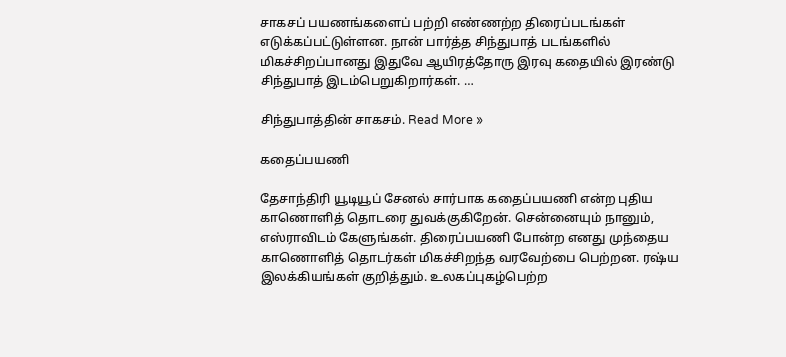சாகசப் பயணங்களைப் பற்றி எண்ணற்ற திரைப்படங்கள் எடுக்கப்பட்டுள்ளன. நான் பார்த்த சிந்துபாத் படங்களில் மிகச்சிறப்பானது இதுவே ஆயிரத்தோரு இரவு கதையில் இரண்டு சிந்துபாத் இடம்பெறுகிறார்கள். …

சிந்துபாத்தின் சாகசம். Read More »

கதைப்பயணி

தேசாந்திரி யூடியூப் சேனல் சார்பாக கதைப்பயணி என்ற புதிய காணொளித் தொடரை துவக்குகிறேன். சென்னையும் நானும், எஸ்ராவிடம் கேளுங்கள். திரைப்பயணி போன்ற எனது முந்தைய காணொளித் தொடர்கள் மிகச்சிறந்த வரவேற்பை பெற்றன. ரஷ்ய இலக்கியங்கள் குறித்தும். உலகப்புகழ்பெற்ற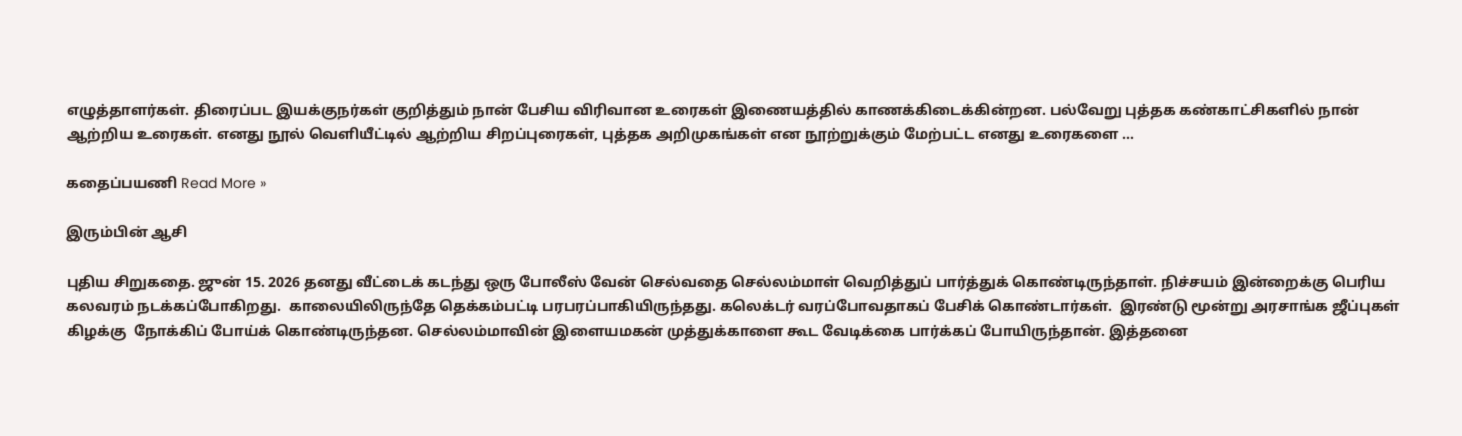எழுத்தாளர்கள். திரைப்பட இயக்குநர்கள் குறித்தும் நான் பேசிய விரிவான உரைகள் இணையத்தில் காணக்கிடைக்கின்றன. பல்வேறு புத்தக கண்காட்சிகளில் நான் ஆற்றிய உரைகள். எனது நூல் வெளியீட்டில் ஆற்றிய சிறப்புரைகள், புத்தக அறிமுகங்கள் என நூற்றுக்கும் மேற்பட்ட எனது உரைகளை …

கதைப்பயணி Read More »

இரும்பின் ஆசி

புதிய சிறுகதை. ஜுன் 15. 2026 தனது வீட்டைக் கடந்து ஒரு போலீஸ் வேன் செல்வதை செல்லம்மாள் வெறித்துப் பார்த்துக் கொண்டிருந்தாள். நிச்சயம் இன்றைக்கு பெரிய கலவரம் நடக்கப்போகிறது.  காலையிலிருந்தே தெக்கம்பட்டி பரபரப்பாகியிருந்தது. கலெக்டர் வரப்போவதாகப் பேசிக் கொண்டார்கள்.  இரண்டு மூன்று அரசாங்க ஜீப்புகள் கிழக்கு  நோக்கிப் போய்க் கொண்டிருந்தன. செல்லம்மாவின் இளையமகன் முத்துக்காளை கூட வேடிக்கை பார்க்கப் போயிருந்தான். இத்தனை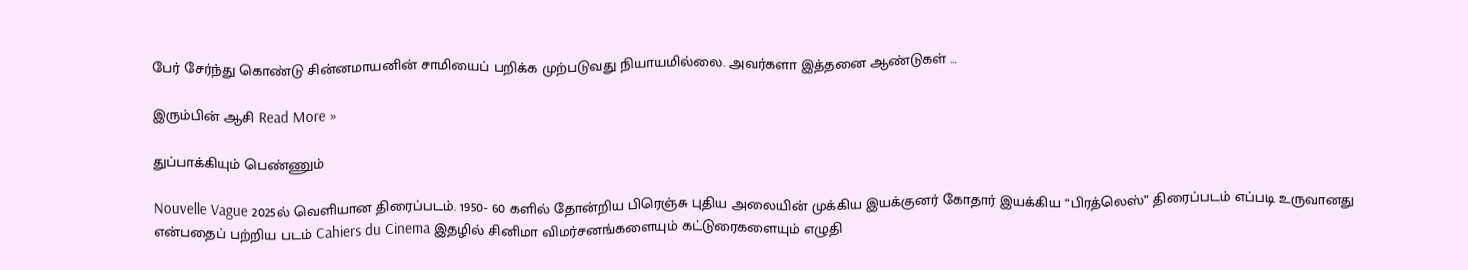பேர் சேர்ந்து கொண்டு சின்னமாயனின் சாமியைப் பறிக்க முற்படுவது நியாயமில்லை. அவர்களா இத்தனை ஆண்டுகள் …

இரும்பின் ஆசி Read More »

துப்பாக்கியும் பெண்ணும்

Nouvelle Vague 2025ல் வெளியான திரைப்படம். 1950- 60 களில் தோன்றிய பிரெஞ்சு புதிய அலையின் முக்கிய இயக்குனர் கோதார் இயக்கிய “பிரத்லெஸ்” திரைப்படம் எப்படி உருவானது என்பதைப் பற்றிய படம் Cahiers du Cinema இதழில் சினிமா விமர்சனங்களையும் கட்டுரைகளையும் எழுதி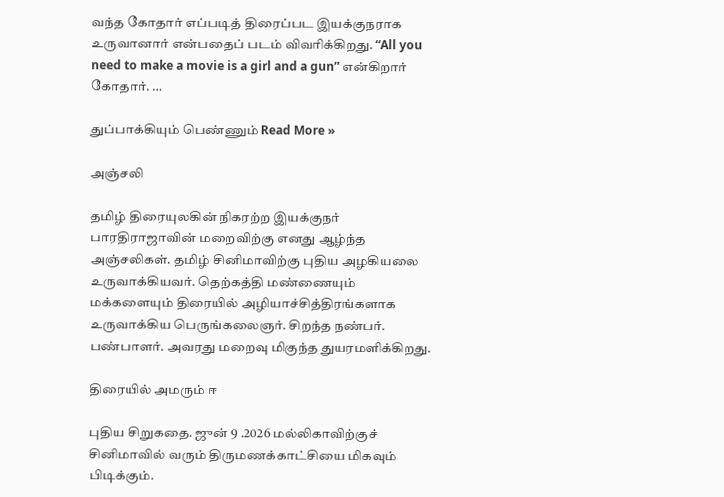வந்த கோதார் எப்படித் திரைப்பட இயக்குநராக உருவானார் என்பதைப் படம் விவரிக்கிறது. “All you need to make a movie is a girl and a gun” என்கிறார் கோதார். …

துப்பாக்கியும் பெண்ணும் Read More »

அஞ்சலி

தமிழ் திரையுலகின் நிகரற்ற இயக்குநர் பாரதிராஜாவின் மறைவிற்கு எனது ஆழ்ந்த அஞ்சலிகள். தமிழ் சினிமாவிற்கு புதிய அழகியலை உருவாக்கியவர். தெற்கத்தி மண்ணையும் மக்களையும் திரையில் அழியாச்சித்திரங்களாக உருவாக்கிய பெருங்கலைஞர். சிறந்த நண்பர். பண்பாளர். அவரது மறைவு மிகுந்த துயரமளிக்கிறது.

திரையில் அமரும் ஈ

புதிய சிறுகதை. ஜுன் 9 .2026 மல்லிகாவிற்குச் சினிமாவில் வரும் திருமணக்காட்சியை மிகவும் பிடிக்கும்.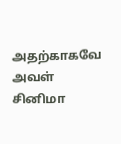அதற்காகவே அவள் சினிமா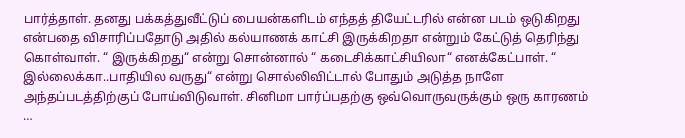பார்த்தாள். தனது பக்கத்துவீட்டுப் பையன்களிடம் எந்தத் தியேட்டரில் என்ன படம் ஒடுகிறது என்பதை விசாரிப்பதோடு அதில் கல்யாணக் காட்சி இருக்கிறதா என்றும் கேட்டுத் தெரிந்து கொள்வாள். “ இருக்கிறது“ என்று சொன்னால் “ கடைசிக்காட்சியிலா“ எனக்கேட்பாள். “ இல்லைக்கா..பாதியில வருது“ என்று சொல்லிவிட்டால் போதும் அடுத்த நாளே அந்தப்படத்திற்குப் போய்விடுவாள். சினிமா பார்ப்பதற்கு ஒவ்வொருவருக்கும் ஒரு காரணம் …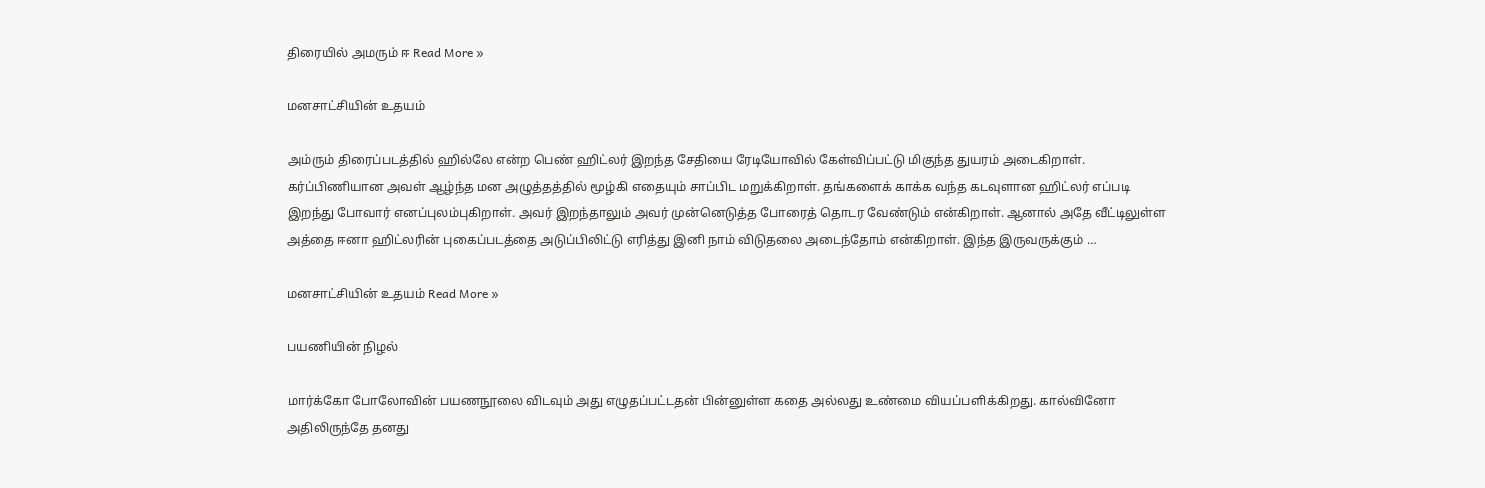திரையில் அமரும் ஈ Read More »

மனசாட்சியின் உதயம்

அம்ரும் திரைப்படத்தில் ஹில்லே என்ற பெண் ஹிட்லர் இறந்த சேதியை ரேடியோவில் கேள்விப்பட்டு மிகுந்த துயரம் அடைகிறாள். கர்ப்பிணியான அவள் ஆழ்ந்த மன அழுத்தத்தில் மூழ்கி எதையும் சாப்பிட மறுக்கிறாள். தங்களைக் காக்க வந்த கடவுளான ஹிட்லர் எப்படி இறந்து போவார் எனப்புலம்புகிறாள். அவர் இறந்தாலும் அவர் முன்னெடுத்த போரைத் தொடர வேண்டும் என்கிறாள். ஆனால் அதே வீட்டிலுள்ள அத்தை ஈனா ஹிட்லரின் புகைப்படத்தை அடுப்பிலிட்டு எரித்து இனி நாம் விடுதலை அடைந்தோம் என்கிறாள். இந்த இருவருக்கும் …

மனசாட்சியின் உதயம் Read More »

பயணியின் நிழல்

மார்க்கோ போலோவின் பயணநூலை விடவும் அது எழுதப்பட்டதன் பின்னுள்ள கதை அல்லது உண்மை வியப்பளிக்கிறது. கால்வினோ அதிலிருந்தே தனது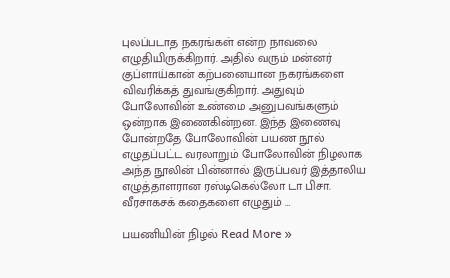புலப்படாத நகரங்கள் என்ற நாவலை எழுதியிருக்கிறார். அதில் வரும் மன்னர் குப்ளாய்கான் கற்பனையான நகரங்களை விவரிக்கத் துவங்குகிறார். அதுவும் போலோவின் உண்மை அனுபவங்களும் ஒன்றாக இணைகின்றன. இந்த இணைவு போன்றதே போலோவின் பயண நூல் எழுதப்பட்ட வரலாறும் போலோவின் நிழலாக அந்த நூலின் பின்னால் இருப்பவர் இத்தாலிய எழுத்தாளரான ரஸ்டிகெல்லோ டா பிசா. வீரசாகசக் கதைகளை எழுதும் …

பயணியின் நிழல் Read More »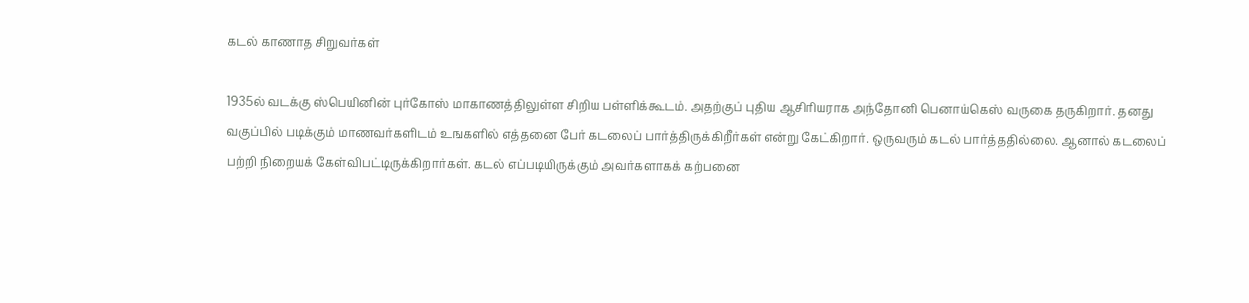கடல் காணாத சிறுவர்கள்

1935ல் வடக்கு ஸ்பெயினின் புர்கோஸ் மாகாணத்திலுள்ள சிறிய பள்ளிக்கூடம். அதற்குப் புதிய ஆசிரியராக அந்தோனி பெனாய்கெஸ் வருகை தருகிறார். தனது வகுப்பில் படிக்கும் மாணவர்களிடம் உஙகளில் எத்தனை பேர் கடலைப் பார்த்திருக்கிறீர்கள் என்று கேட்கிறார். ஒருவரும் கடல் பார்த்ததில்லை. ஆனால் கடலைப் பற்றி நிறையக் கேள்விபட்டிருக்கிறார்கள். கடல் எப்படியிருக்கும் அவர்களாகக் கற்பனை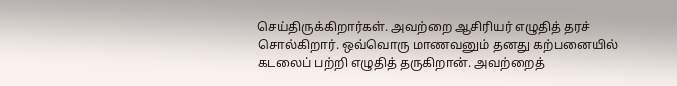செய்திருக்கிறார்கள். அவற்றை ஆசிரியர் எழுதித் தரச் சொல்கிறார். ஒவ்வொரு மாணவனும் தனது கற்பனையில் கடலைப் பற்றி எழுதித் தருகிறான். அவற்றைத்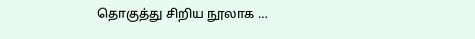தொகுத்து சிறிய நூலாக …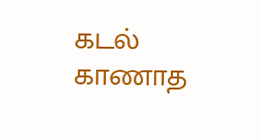கடல் காணாத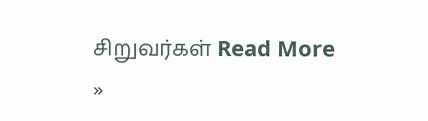சிறுவர்கள் Read More »